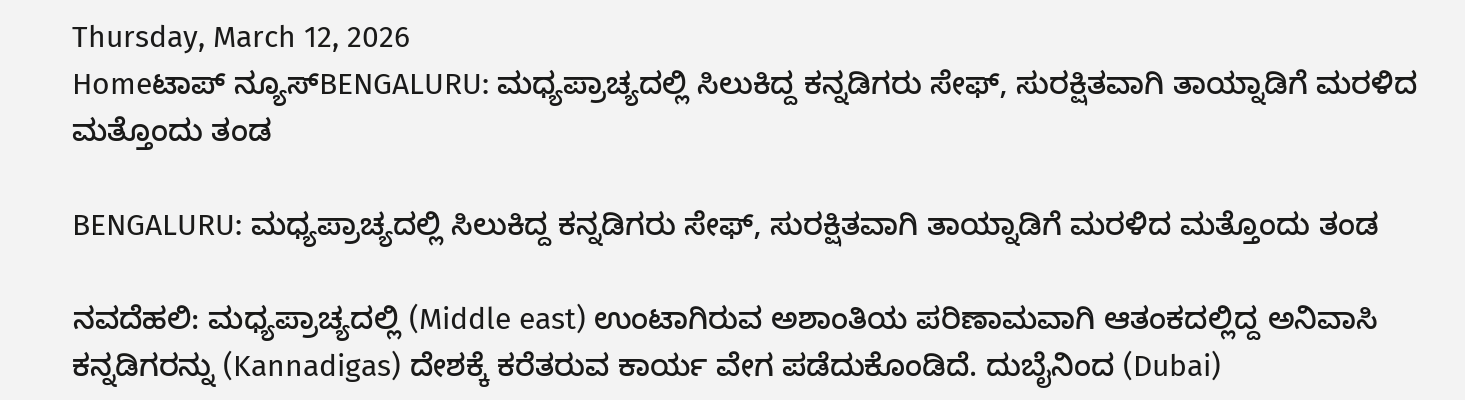Thursday, March 12, 2026
Homeಟಾಪ್ ನ್ಯೂಸ್BENGALURU: ಮಧ್ಯಪ್ರಾಚ್ಯದಲ್ಲಿ ಸಿಲುಕಿದ್ದ ಕನ್ನಡಿಗರು ಸೇಫ್, ಸುರಕ್ಷಿತವಾಗಿ ತಾಯ್ನಾಡಿಗೆ ಮರಳಿದ ಮತ್ತೊಂದು ತಂಡ

BENGALURU: ಮಧ್ಯಪ್ರಾಚ್ಯದಲ್ಲಿ ಸಿಲುಕಿದ್ದ ಕನ್ನಡಿಗರು ಸೇಫ್, ಸುರಕ್ಷಿತವಾಗಿ ತಾಯ್ನಾಡಿಗೆ ಮರಳಿದ ಮತ್ತೊಂದು ತಂಡ

ನವದೆಹಲಿ: ಮಧ್ಯಪ್ರಾಚ್ಯದಲ್ಲಿ (Middle east) ಉಂಟಾಗಿರುವ ಅಶಾಂತಿಯ ಪರಿಣಾಮವಾಗಿ ಆತಂಕದಲ್ಲಿದ್ದ ಅನಿವಾಸಿ ಕನ್ನಡಿಗರನ್ನು (Kannadigas) ದೇಶಕ್ಕೆ ಕರೆತರುವ ಕಾರ್ಯ ವೇಗ ಪಡೆದುಕೊಂಡಿದೆ. ದುಬೈನಿಂದ (Dubai)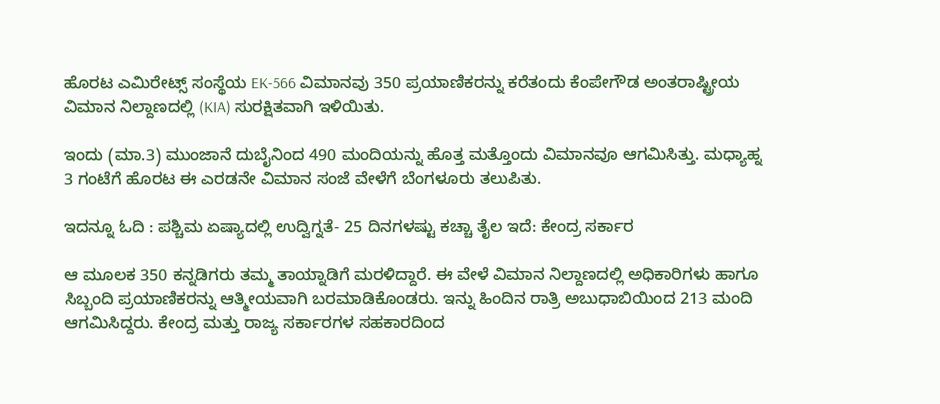ಹೊರಟ ಎಮಿರೇಟ್ಸ್ ಸಂಸ್ಥೆಯ EK-566 ವಿಮಾನವು 350 ಪ್ರಯಾಣಿಕರನ್ನು ಕರೆತಂದು ಕೆಂಪೇಗೌಡ ಅಂತರಾಷ್ಟ್ರೀಯ ವಿಮಾನ ನಿಲ್ದಾಣದಲ್ಲಿ (KIA) ಸುರಕ್ಷಿತವಾಗಿ ಇಳಿಯಿತು.

ಇಂದು (ಮಾ.3) ಮುಂಜಾನೆ ದುಬೈನಿಂದ 490 ಮಂದಿಯನ್ನು ಹೊತ್ತ ಮತ್ತೊಂದು ವಿಮಾನವೂ ಆಗಮಿಸಿತ್ತು. ಮಧ್ಯಾಹ್ನ 3 ಗಂಟೆಗೆ ಹೊರಟ ಈ ಎರಡನೇ ವಿಮಾನ ಸಂಜೆ ವೇಳೆಗೆ ಬೆಂಗಳೂರು ತಲುಪಿತು.

ಇದನ್ನೂ ಓದಿ : ಪಶ್ಚಿಮ ಏಷ್ಯಾದಲ್ಲಿ ಉದ್ವಿಗ್ನತೆ- 25 ದಿನಗಳಷ್ಟು ಕಚ್ಚಾ ತೈಲ ಇದೆ: ಕೇಂದ್ರ ಸರ್ಕಾರ

ಆ ಮೂಲಕ 350 ಕನ್ನಡಿಗರು ತಮ್ಮ ತಾಯ್ನಾಡಿಗೆ ಮರಳಿದ್ದಾರೆ. ಈ ವೇಳೆ ವಿಮಾನ ನಿಲ್ದಾಣದಲ್ಲಿ ಅಧಿಕಾರಿಗಳು ಹಾಗೂ ಸಿಬ್ಬಂದಿ ಪ್ರಯಾಣಿಕರನ್ನು ಆತ್ಮೀಯವಾಗಿ ಬರಮಾಡಿಕೊಂಡರು. ಇನ್ನು ಹಿಂದಿನ ರಾತ್ರಿ ಅಬುಧಾಬಿಯಿಂದ 213 ಮಂದಿ ಆಗಮಿಸಿದ್ದರು. ಕೇಂದ್ರ ಮತ್ತು ರಾಜ್ಯ ಸರ್ಕಾರಗಳ ಸಹಕಾರದಿಂದ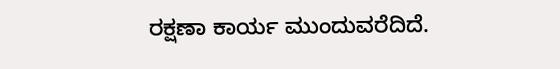ರಕ್ಷಣಾ ಕಾರ್ಯ ಮುಂದುವರೆದಿದೆ.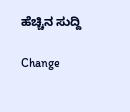ಹೆಚ್ಚಿನ ಸುದ್ದಿ

Change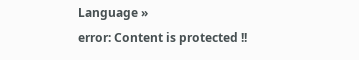Language »
error: Content is protected !!